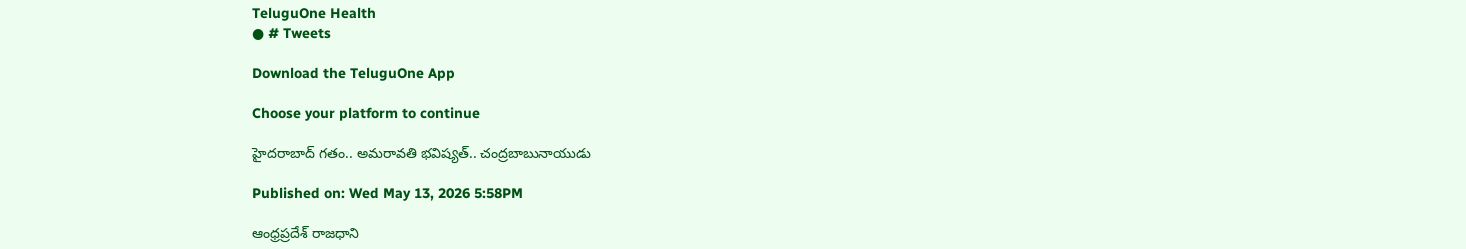TeluguOne Health
● # Tweets

Download the TeluguOne App

Choose your platform to continue

హైదరాబాద్ గతం.. అమరావతి భవిష్యత్.. చంద్రబాబునాయుడు

Published on: Wed May 13, 2026 5:58PM

ఆంధ్రప్రదేశ్ రాజధాని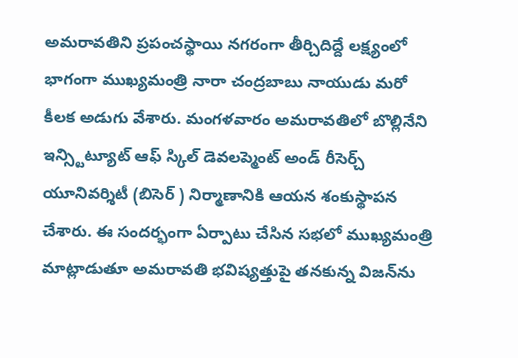అమరావతిని ప్రపంచస్థాయి నగరంగా తీర్చిదిద్దే లక్ష్యంలో భాగంగా ముఖ్యమంత్రి నారా చంద్రబాబు నాయుడు మరో కీలక అడుగు వేశారు. మంగళవారం అమరావతిలో బొల్లినేని ఇన్స్టిట్యూట్ ఆఫ్ స్కిల్ డెవలప్మెంట్ అండ్ రీసెర్చ్  యూనివర్శిటీ (బిసెర్ ) నిర్మాణానికి ఆయన శంకుస్థాపన చేశారు. ఈ సందర్భంగా ఏర్పాటు చేసిన సభలో ముఖ్యమంత్రి మాట్లాడుతూ అమరావతి భవిష్యత్తుపై తనకున్న విజన్‌ను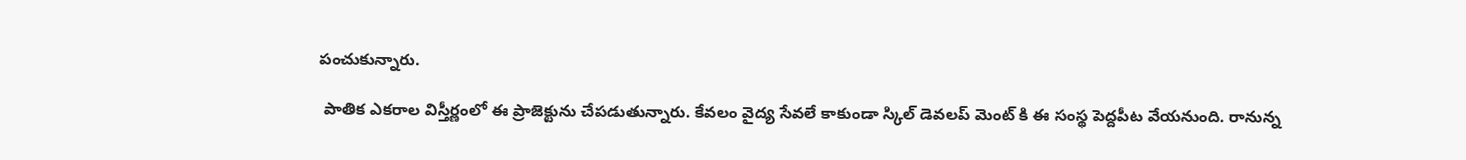పంచుకున్నారు.

 పాతిక ఎకరాల విస్తీర్ణంలో ఈ ప్రాజెక్టును చేపడుతున్నారు. కేవలం వైద్య సేవలే కాకుండా స్కిల్ డెవలప్ మెంట్ కి ఈ సంస్థ పెద్దపీట వేయనుంది. రానున్న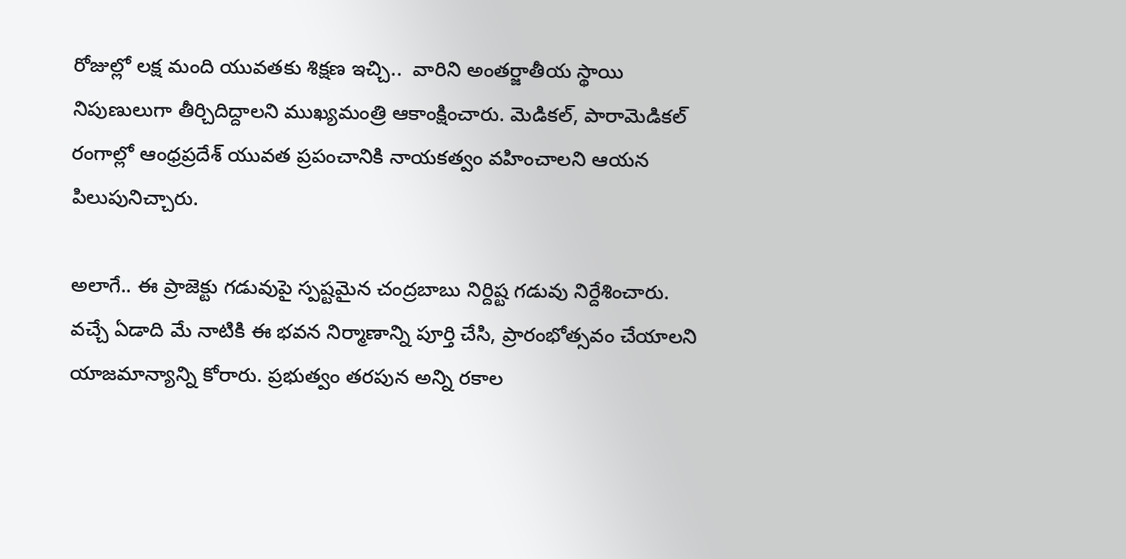రోజుల్లో లక్ష మంది యువతకు శిక్షణ ఇచ్చి..  వారిని అంతర్జాతీయ స్థాయి నిపుణులుగా తీర్చిదిద్దాలని ముఖ్యమంత్రి ఆకాంక్షించారు. మెడికల్, పారామెడికల్ రంగాల్లో ఆంధ్రప్రదేశ్ యువత ప్రపంచానికి నాయకత్వం వహించాలని ఆయన పిలుపునిచ్చారు.

అలాగే.. ఈ ప్రాజెక్టు గడువుపై స్పష్టమైన చంద్రబాబు నిర్దిష్ట గడువు నిర్దేశించారు.  వచ్చే ఏడాది మే నాటికి ఈ భవన నిర్మాణాన్ని పూర్తి చేసి, ప్రారంభోత్సవం చేయాలని  యాజమాన్యాన్ని కోరారు. ప్రభుత్వం తరపున అన్ని రకాల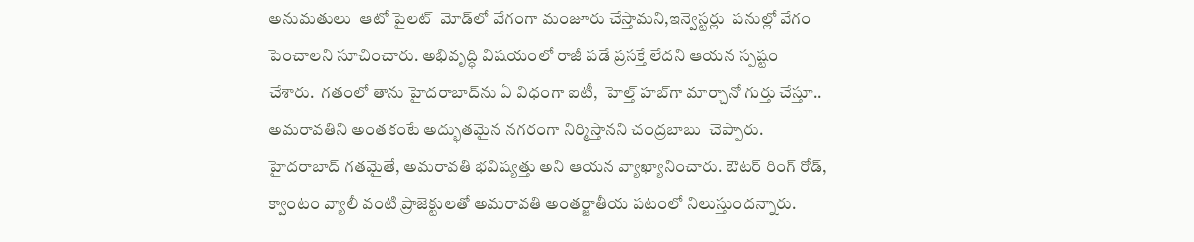అనుమతులు  ఆటో పైలట్  మోడ్‌లో వేగంగా మంజూరు చేస్తామని,ఇన్వెస్టర్లు  పనుల్లో వేగం పెంచాలని సూచించారు. అభివృద్ధి విషయంలో రాజీ పడే ప్రసక్తే లేదని ఆయన స్పష్టం చేశారు.  గతంలో తాను హైదరాబాద్‌ను ఏ విధంగా ఐటీ,  హెల్త్ హబ్‌గా మార్చానో గుర్తు చేస్తూ..  అమరావతిని అంతకంటే అద్భుతమైన నగరంగా నిర్మిస్తానని చంద్రబాబు  చెప్పారు. హైదరాబాద్ గతమైతే, అమరావతి భవిష్యత్తు అని ఆయన వ్యాఖ్యానించారు. ఔటర్ రింగ్ రోడ్, క్వాంటం వ్యాలీ వంటి ప్రాజెక్టులతో అమరావతి అంతర్జాతీయ పటంలో నిలుస్తుందన్నారు.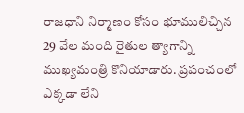రాజధాని నిర్మాణం కోసం భూములిచ్చిన 29 వేల మంది రైతుల త్యాగాన్ని ముఖ్యమంత్రి కొనియాడారు. ప్రపంచంలో ఎక్కడా లేని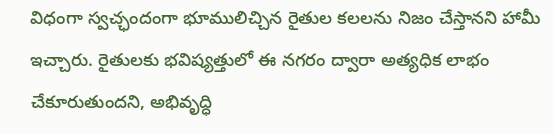విధంగా స్వచ్ఛందంగా భూములిచ్చిన రైతుల కలలను నిజం చేస్తానని హామీ ఇచ్చారు. రైతులకు భవిష్యత్తులో ఈ నగరం ద్వారా అత్యధిక లాభం చేకూరుతుందని, అభివృద్ధి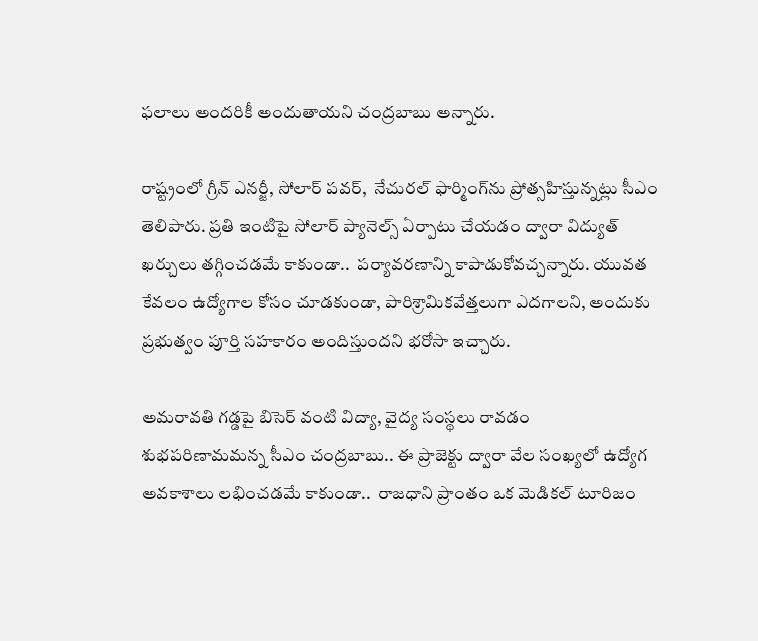ఫలాలు అందరికీ అందుతాయని చంద్రబాబు అన్నారు.

రాష్ట్రంలో గ్రీన్ ఎనర్జీ, సోలార్ పవర్,  నేచురల్ ఫార్మింగ్‌ను ప్రోత్సహిస్తున్నట్లు సీఎం తెలిపారు. ప్రతి ఇంటిపై సోలార్ ప్యానెల్స్ ఏర్పాటు చేయడం ద్వారా విద్యుత్ ఖర్చులు తగ్గించడమే కాకుండా..  పర్యావరణాన్ని కాపాడుకోవచ్చన్నారు. యువత కేవలం ఉద్యోగాల కోసం చూడకుండా, పారిశ్రామికవేత్తలుగా ఎదగాలని, అందుకు ప్రభుత్వం పూర్తి సహకారం అందిస్తుందని భరోసా ఇచ్చారు.

అమరావతి గడ్డపై బిసెర్ వంటి విద్యా, వైద్య సంస్థలు రావడం శుభపరిణామమన్న సీఎం చంద్రబాబు.. ఈ ప్రాజెక్టు ద్వారా వేల సంఖ్యలో ఉద్యోగ అవకాశాలు లభించడమే కాకుండా..  రాజధాని ప్రాంతం ఒక మెడికల్ టూరిజం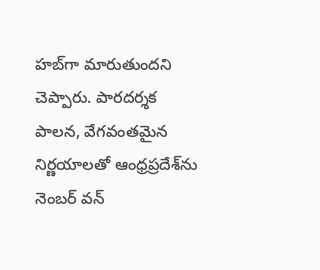హబ్‌గా మారుతుందని చెప్పారు. పారదర్శక పాలన, వేగవంతమైన నిర్ణయాలతో ఆంధ్రప్రదేశ్‌ను నెంబర్ వన్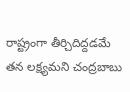రాష్ట్రంగా తీర్చిదిద్దడమే తన లక్ష్యమని చంద్రబాబు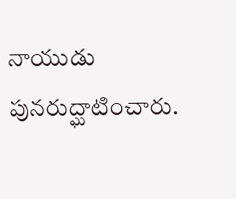నాయుడు పునరుద్ఘాటించారు.